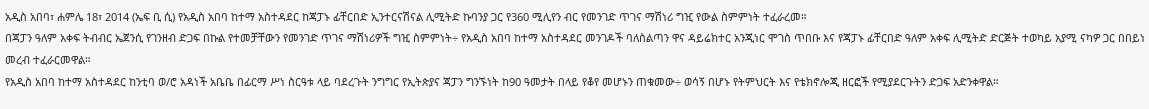አዲስ አበባ፣ ሐምሌ 18፣ 2014 (ኤፍ ቢ ሲ) የአዲስ አበባ ከተማ አስተዳደር ከጃፓኑ ፊቸርበድ ኢንተርናሽናል ሊሚትድ ኩባንያ ጋር የ360 ሚሊየን ብር የመንገድ ጥገና ማሽነሪ ግዢ የውል ስምምነት ተፈራረመ።
በጃፓን ዓለም አቀፍ ትብብር ኤጀንሲ የገንዘብ ድጋፍ በኩል የተመቻቸውን የመንገድ ጥገና ማሽነሪዎች ግዢ ስምምነት÷ የአዲስ አበባ ከተማ አስተዳደር መንገዶች ባለስልጣን ዋና ዳይሬክተር አንጂነር ሞገስ ጥበቡ እና የጃፓኑ ፊቸርበድ ዓለም አቀፍ ሊሚትድ ድርጅት ተወካይ አያሚ ናካዎ ጋር በበይነ መረብ ተፈራርመዋል።
የአዲስ አበባ ከተማ አስተዳደር ከንቲባ ወ/ሮ አዳነች አቤቤ በፊርማ ሥነ ስርዓቱ ላይ ባደረጉት ንግግር የኢትጵያና ጃፓን ግንኙነት ከ90 ዓመታት በላይ የቆየ መሆኑን ጠቁመው÷ ወሳኝ በሆኑ የትምህርት እና የቴክኖሎጂ ዘርፎች የሚያደርጉትን ድጋፍ አድንቀዋል።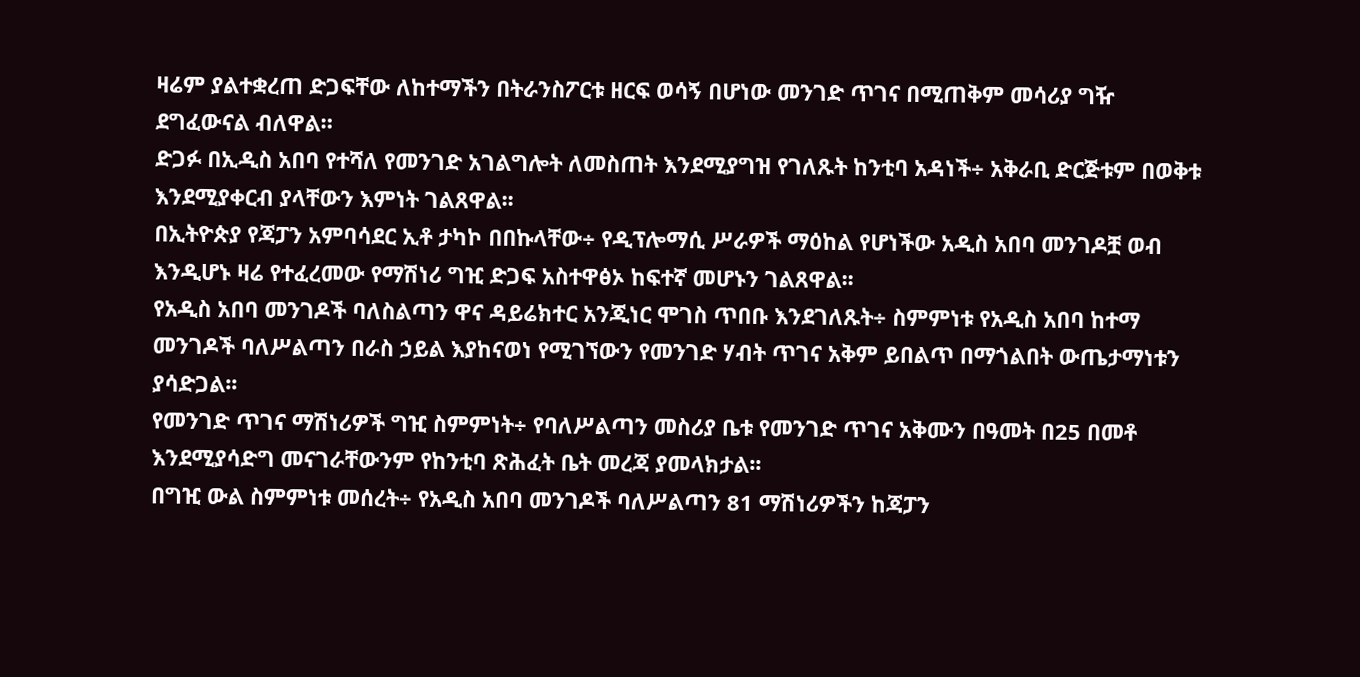ዛሬም ያልተቋረጠ ድጋፍቸው ለከተማችን በትራንስፖርቱ ዘርፍ ወሳኝ በሆነው መንገድ ጥገና በሚጠቅም መሳሪያ ግዥ ደግፈውናል ብለዋል።
ድጋፉ በኢዲስ አበባ የተሻለ የመንገድ አገልግሎት ለመስጠት እንደሚያግዝ የገለጹት ከንቲባ አዳነች÷ አቅራቢ ድርጅቱም በወቅቱ እንደሚያቀርብ ያላቸውን እምነት ገልጸዋል፡፡
በኢትዮጵያ የጃፓን አምባሳደር ኢቶ ታካኮ በበኩላቸው÷ የዲፕሎማሲ ሥራዎች ማዕከል የሆነችው አዲስ አበባ መንገዶቿ ወብ እንዲሆኑ ዛሬ የተፈረመው የማሽነሪ ግዢ ድጋፍ አስተዋፅኦ ከፍተኛ መሆኑን ገልጸዋል፡፡
የአዲስ አበባ መንገዶች ባለስልጣን ዋና ዳይሬክተር አንጂነር ሞገስ ጥበቡ እንደገለጹት÷ ስምምነቱ የአዲስ አበባ ከተማ መንገዶች ባለሥልጣን በራስ ኃይል እያከናወነ የሚገኘውን የመንገድ ሃብት ጥገና አቅም ይበልጥ በማጎልበት ውጤታማነቱን ያሳድጋል፡፡
የመንገድ ጥገና ማሽነሪዎች ግዢ ስምምነት÷ የባለሥልጣን መስሪያ ቤቱ የመንገድ ጥገና አቅሙን በዓመት በ25 በመቶ እንደሚያሳድግ መናገራቸውንም የከንቲባ ጽሕፈት ቤት መረጃ ያመላክታል፡፡
በግዢ ውል ስምምነቱ መሰረት÷ የአዲስ አበባ መንገዶች ባለሥልጣን 81 ማሽነሪዎችን ከጃፓን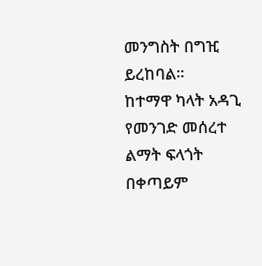መንግስት በግዢ ይረከባል፡፡
ከተማዋ ካላት አዳጊ የመንገድ መሰረተ ልማት ፍላጎት በቀጣይም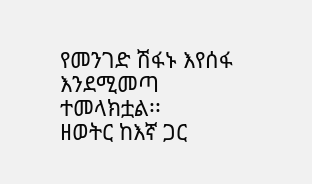የመንገድ ሽፋኑ እየሰፋ እንደሚመጣ ተመላክቷል፡፡
ዘወትር ከእኛ ጋር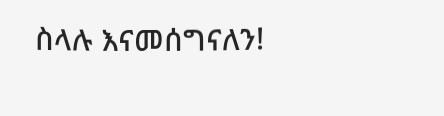ስላሉ እናመሰግናለን!